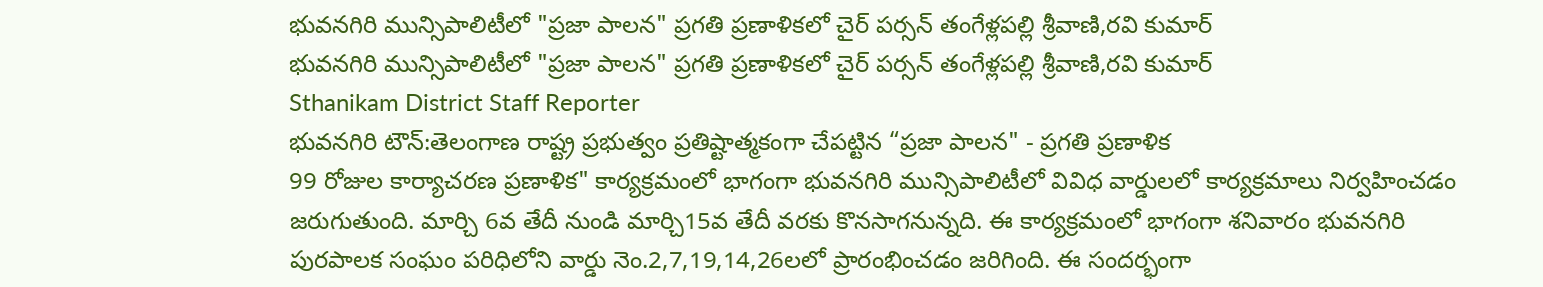భువనగిరి మున్సిపాలిటీలో "ప్రజా పాలన" ప్రగతి ప్రణాళికలో చైర్ పర్సన్ తంగేళ్లపల్లి శ్రీవాణి,రవి కుమార్
భువనగిరి మున్సిపాలిటీలో "ప్రజా పాలన" ప్రగతి ప్రణాళికలో చైర్ పర్సన్ తంగేళ్లపల్లి శ్రీవాణి,రవి కుమార్
Sthanikam District Staff Reporter
భువనగిరి టౌన్:తెలంగాణ రాష్ట్ర ప్రభుత్వం ప్రతిష్టాత్మకంగా చేపట్టిన “ప్రజా పాలన" - ప్రగతి ప్రణాళిక
99 రోజుల కార్యాచరణ ప్రణాళిక" కార్యక్రమంలో భాగంగా భువనగిరి మున్సిపాలిటీలో వివిధ వార్డులలో కార్యక్రమాలు నిర్వహించడం జరుగుతుంది. మార్చి 6వ తేదీ నుండి మార్చి15వ తేదీ వరకు కొనసాగనున్నది. ఈ కార్యక్రమంలో భాగంగా శనివారం భువనగిరి పురపాలక సంఘం పరిధిలోని వార్డు నెం.2,7,19,14,26లలో ప్రారంభించడం జరిగింది. ఈ సందర్భంగా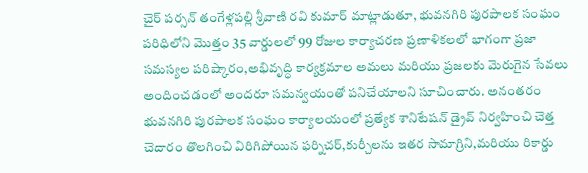చైర్ పర్సన్ తంగేళ్లపల్లి శ్రీవాణి రవి కుమార్ మాట్లాడుతూ, భువనగిరి పురపాలక సంఘం పరిధిలోని మొత్తం 35 వార్డులలో 99 రోజుల కార్యాచరణ ప్రణాళికలలో భాగంగా ప్రజా సమస్యల పరిష్కారం,అభివృద్ధి కార్యక్రమాల అమలు మరియు ప్రజలకు మెరుగైన సేవలు అందించడంలో అందరూ సమన్వయంతో పనిచేయాలని సూచించారు. అనంతరం భువనగిరి పురపాలక సంఘం కార్యాలయంలో ప్రత్యేక శానిటేషన్ డ్రైవ్ నిర్వహించి చెత్త చెదారం తొలగించి విరిగిపోయిన ఫర్నిచర్,కుర్చీలను ఇతర సామాగ్రిని,మరియు రికార్డు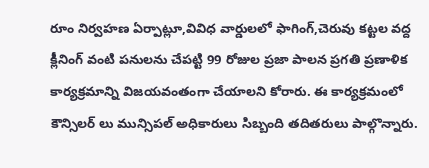రూం నిర్వహణ ఏర్పాట్లూ,వివిధ వార్డులలో ఫాగింగ్,చెరువు కట్టల వద్ద క్లీనింగ్ వంటి పనులను చేపట్టి 99 రోజుల ప్రజా పాలన ప్రగతి ప్రణాళిక కార్యక్రమాన్ని విజయవంతంగా చేయాలని కోరారు. ఈ కార్యక్రమంలో కౌన్సిలర్ లు మున్సిపల్ అధికారులు సిబ్బంది తదితరులు పాల్గొన్నారు.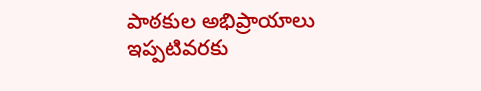పాఠకుల అభిప్రాయాలు
ఇప్పటివరకు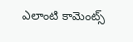ఎలాంటి కామెంట్స్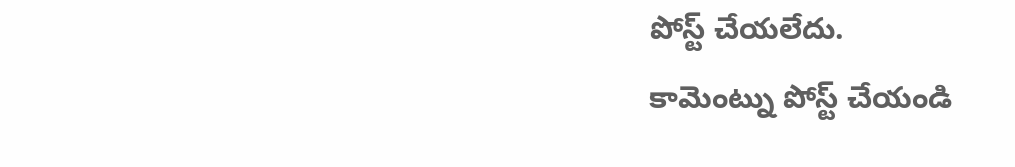పోస్ట్ చేయలేదు.
కామెంట్ను పోస్ట్ చేయండి